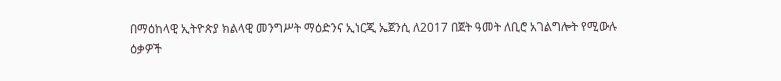በማዕከላዊ ኢትዮጵያ ክልላዊ መንግሥት ማዕድንና ኢነርጂ ኤጀንሲ ለ2017 በጀት ዓመት ለቢሮ አገልግሎት የሚውሉ ዕቃዎች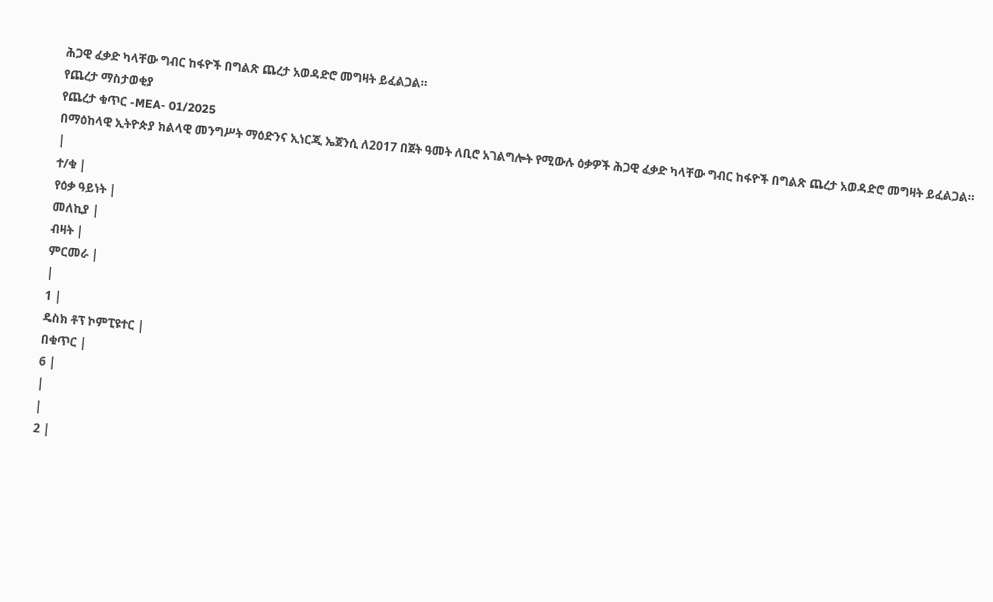ሕጋዊ ፈቃድ ካላቸው ግብር ከፋዮች በግልጽ ጨረታ አወዳድሮ መግዛት ይፈልጋል።
የጨረታ ማስታወቂያ
የጨረታ ቁጥር -MEA- 01/2025
በማዕከላዊ ኢትዮጵያ ክልላዊ መንግሥት ማዕድንና ኢነርጂ ኤጀንሲ ለ2017 በጀት ዓመት ለቢሮ አገልግሎት የሚውሉ ዕቃዎች ሕጋዊ ፈቃድ ካላቸው ግብር ከፋዮች በግልጽ ጨረታ አወዳድሮ መግዛት ይፈልጋል።
|
ተ/ቁ |
የዕቃ ዓይነት |
መለኪያ |
ብዛት |
ምርመራ |
|
1 |
ዴስክ ቶፕ ኮምፒዩተር |
በቁጥር |
6 |
|
|
2 |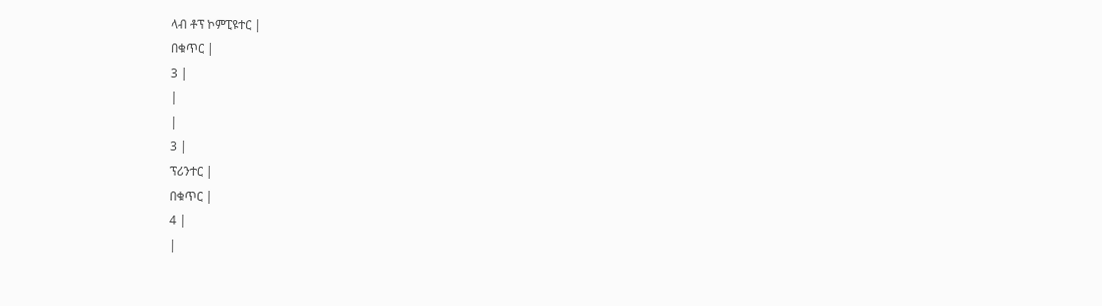ላብ ቶፕ ኮምፒዩተር |
በቁጥር |
3 |
|
|
3 |
ፕሪንተር |
በቁጥር |
4 |
|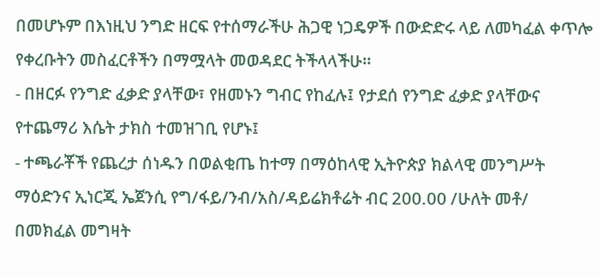በመሆኑም በእነዚህ ንግድ ዘርፍ የተሰማራችሁ ሕጋዊ ነጋዴዎች በውድድሩ ላይ ለመካፈል ቀጥሎ የቀረቡትን መስፈርቶችን በማሟላት መወዳደር ትችላላችሁ።
- በዘርፉ የንግድ ፈቃድ ያላቸው፣ የዘመኑን ግብር የከፈሉ፤ የታደሰ የንግድ ፈቃድ ያላቸውና የተጨማሪ እሴት ታክስ ተመዝገቢ የሆኑ፤
- ተጫራቾች የጨረታ ሰነዱን በወልቂጤ ከተማ በማዕከላዊ ኢትዮጵያ ክልላዊ መንግሥት ማዕድንና ኢነርጂ ኤጀንሲ የግ/ፋይ/ንብ/አስ/ዳይሬክቶሬት ብር 200.00 /ሁለት መቶ/ በመክፈል መግዛት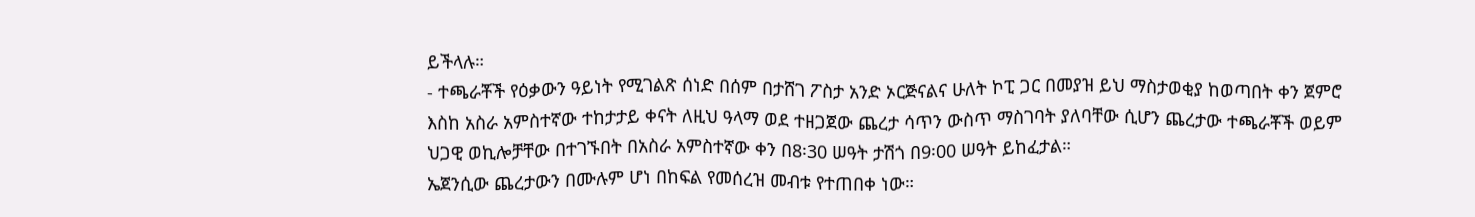ይችላሉ።
- ተጫራቾች የዕቃውን ዓይነት የሚገልጽ ሰነድ በሰም በታሸገ ፖስታ አንድ ኦርጅናልና ሁለት ኮፒ ጋር በመያዝ ይህ ማስታወቂያ ከወጣበት ቀን ጀምሮ እስከ አስራ አምስተኛው ተከታታይ ቀናት ለዚህ ዓላማ ወደ ተዘጋጀው ጨረታ ሳጥን ውስጥ ማስገባት ያለባቸው ሲሆን ጨረታው ተጫራቾች ወይም ህጋዊ ወኪሎቻቸው በተገኙበት በአስራ አምስተኛው ቀን በ8፡30 ሠዓት ታሽጎ በ9፡00 ሠዓት ይከፈታል።
ኤጀንሲው ጨረታውን በሙሉም ሆነ በከፍል የመሰረዝ መብቱ የተጠበቀ ነው።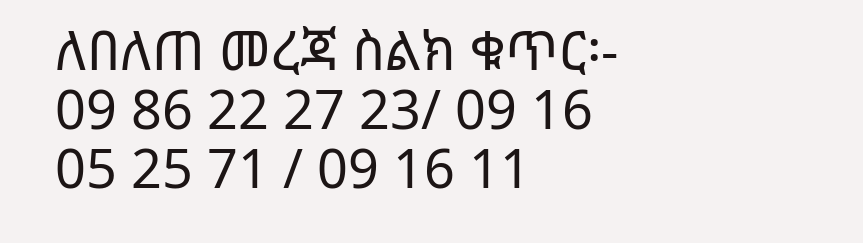ለበለጠ መረጃ ስልክ ቁጥር፡- 09 86 22 27 23/ 09 16 05 25 71 / 09 16 11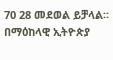70 28 መደወል ይቻላል።
በማዕከላዊ ኢትዮጵያ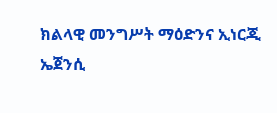ክልላዊ መንግሥት ማዕድንና ኢነርጂ ኤጀንሲ